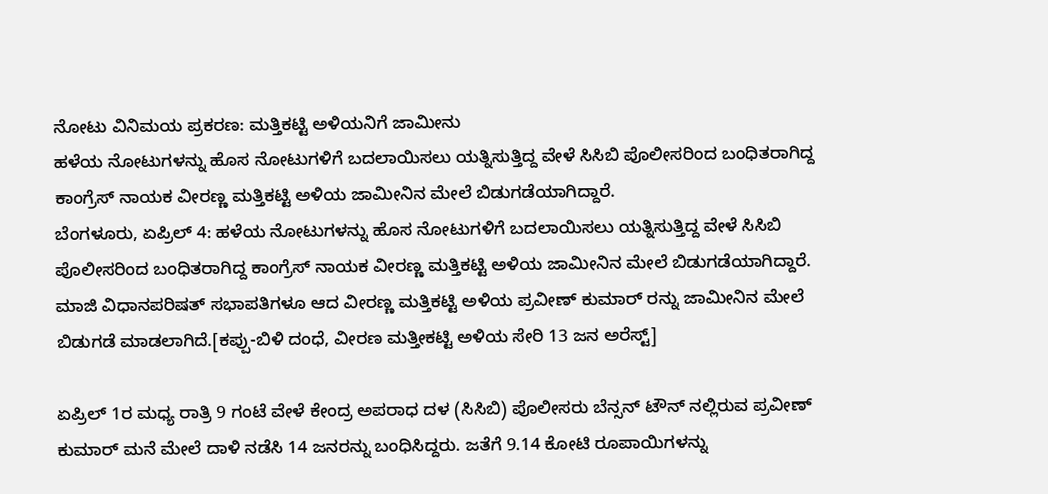ನೋಟು ವಿನಿಮಯ ಪ್ರಕರಣ: ಮತ್ತಿಕಟ್ಟಿ ಅಳಿಯನಿಗೆ ಜಾಮೀನು
ಹಳೆಯ ನೋಟುಗಳನ್ನು ಹೊಸ ನೋಟುಗಳಿಗೆ ಬದಲಾಯಿಸಲು ಯತ್ನಿಸುತ್ತಿದ್ದ ವೇಳೆ ಸಿಸಿಬಿ ಪೊಲೀಸರಿಂದ ಬಂಧಿತರಾಗಿದ್ದ ಕಾಂಗ್ರೆಸ್ ನಾಯಕ ವೀರಣ್ಣ ಮತ್ತಿಕಟ್ಟಿ ಅಳಿಯ ಜಾಮೀನಿನ ಮೇಲೆ ಬಿಡುಗಡೆಯಾಗಿದ್ದಾರೆ.
ಬೆಂಗಳೂರು, ಏಪ್ರಿಲ್ 4: ಹಳೆಯ ನೋಟುಗಳನ್ನು ಹೊಸ ನೋಟುಗಳಿಗೆ ಬದಲಾಯಿಸಲು ಯತ್ನಿಸುತ್ತಿದ್ದ ವೇಳೆ ಸಿಸಿಬಿ ಪೊಲೀಸರಿಂದ ಬಂಧಿತರಾಗಿದ್ದ ಕಾಂಗ್ರೆಸ್ ನಾಯಕ ವೀರಣ್ಣ ಮತ್ತಿಕಟ್ಟಿ ಅಳಿಯ ಜಾಮೀನಿನ ಮೇಲೆ ಬಿಡುಗಡೆಯಾಗಿದ್ದಾರೆ.
ಮಾಜಿ ವಿಧಾನಪರಿಷತ್ ಸಭಾಪತಿಗಳೂ ಆದ ವೀರಣ್ಣ ಮತ್ತಿಕಟ್ಟಿ ಅಳಿಯ ಪ್ರವೀಣ್ ಕುಮಾರ್ ರನ್ನು ಜಾಮೀನಿನ ಮೇಲೆ ಬಿಡುಗಡೆ ಮಾಡಲಾಗಿದೆ.[ಕಪ್ಪು-ಬಿಳಿ ದಂಧೆ, ವೀರಣ ಮತ್ತೀಕಟ್ಟಿ ಅಳಿಯ ಸೇರಿ 13 ಜನ ಅರೆಸ್ಟ್]

ಏಪ್ರಿಲ್ 1ರ ಮಧ್ಯ ರಾತ್ರಿ 9 ಗಂಟೆ ವೇಳೆ ಕೇಂದ್ರ ಅಪರಾಧ ದಳ (ಸಿಸಿಬಿ) ಪೊಲೀಸರು ಬೆನ್ಸನ್ ಟೌನ್ ನಲ್ಲಿರುವ ಪ್ರವೀಣ್ ಕುಮಾರ್ ಮನೆ ಮೇಲೆ ದಾಳಿ ನಡೆಸಿ 14 ಜನರನ್ನು ಬಂಧಿಸಿದ್ದರು. ಜತೆಗೆ 9.14 ಕೋಟಿ ರೂಪಾಯಿಗಳನ್ನು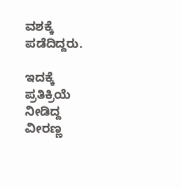ವಶಕ್ಕೆ ಪಡೆದಿದ್ದರು.

ಇದಕ್ಕೆ ಪ್ರತಿಕ್ರಿಯೆ ನೀಡಿದ್ದ ವೀರಣ್ಣ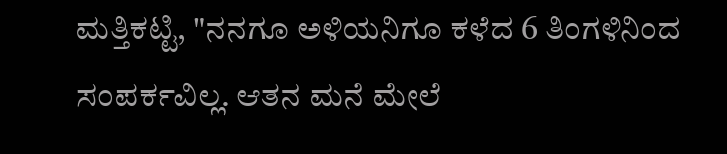ಮತ್ತಿಕಟ್ಟಿ, "ನನಗೂ ಅಳಿಯನಿಗೂ ಕಳೆದ 6 ತಿಂಗಳಿನಿಂದ ಸಂಪರ್ಕವಿಲ್ಲ. ಆತನ ಮನೆ ಮೇಲೆ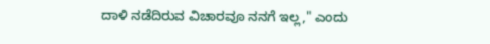ದಾಳಿ ನಡೆದಿರುವ ವಿಚಾರವೂ ನನಗೆ ಇಲ್ಲ," ಎಂದು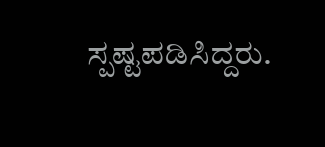ಸ್ಪಷ್ಟಪಡಿಸಿದ್ದರು.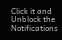Click it and Unblock the Notifications